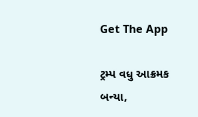Get The App

ટ્રમ્પ વધુ આક્રમક બન્યા,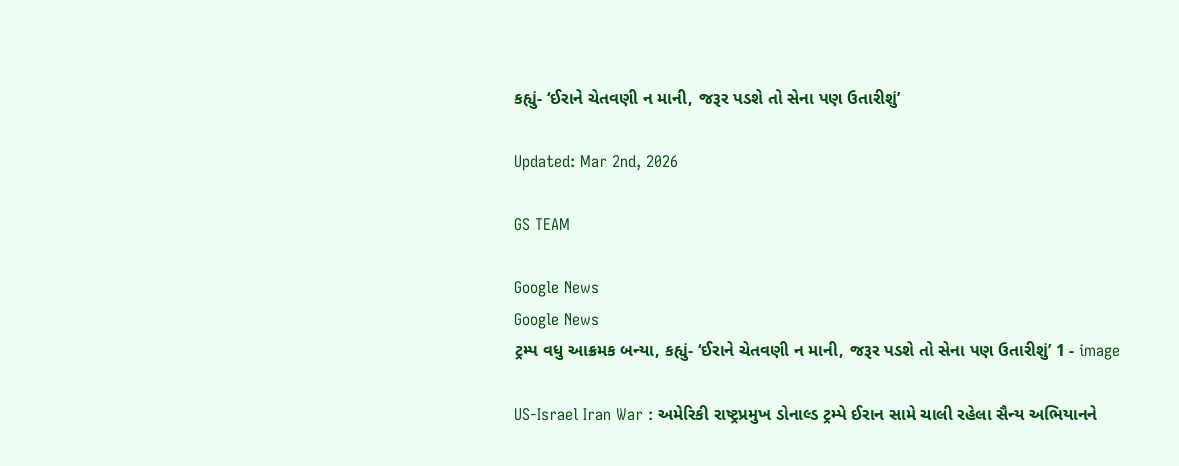કહ્યું- ‘ઈરાને ચેતવણી ન માની, જરૂર પડશે તો સેના પણ ઉતારીશું’

Updated: Mar 2nd, 2026

GS TEAM

Google News
Google News
ટ્રમ્પ વધુ આક્રમક બન્યા, કહ્યું- ‘ઈરાને ચેતવણી ન માની, જરૂર પડશે તો સેના પણ ઉતારીશું’ 1 - image

US-Israel Iran War : અમેરિકી રાષ્ટ્રપ્રમુખ ડોનાલ્ડ ટ્રમ્પે ઈરાન સામે ચાલી રહેલા સૈન્ય અભિયાનને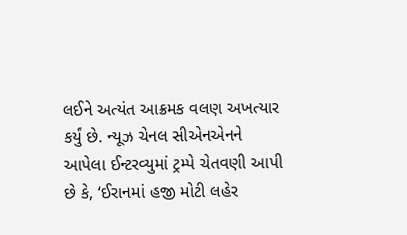લઈને અત્યંત આક્રમક વલણ અખત્યાર કર્યું છે. ન્યૂઝ ચેનલ સીએનએનને આપેલા ઈન્ટરવ્યુમાં ટ્રમ્પે ચેતવણી આપી છે કે, ‘ઈરાનમાં હજી મોટી લહેર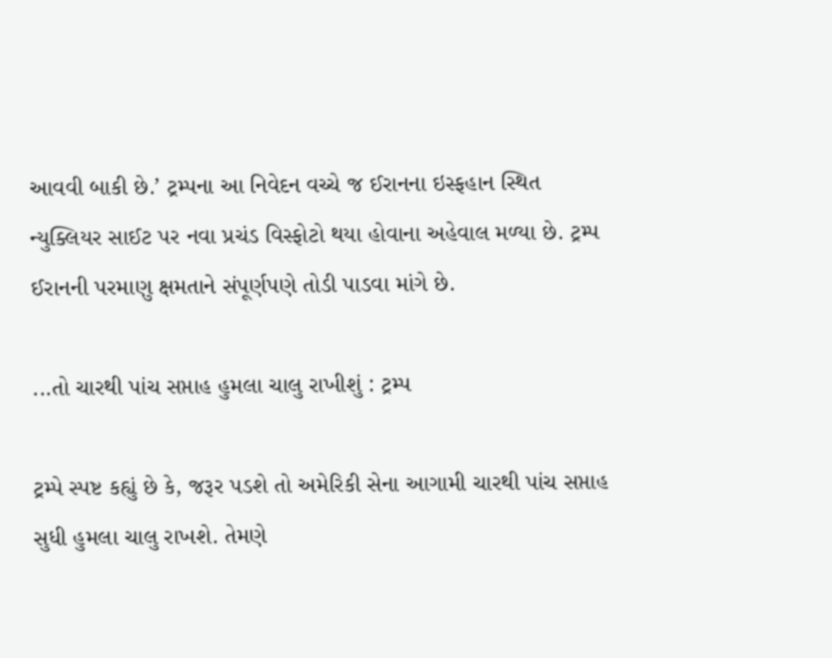આવવી બાકી છે.’ ટ્રમ્પના આ નિવેદન વચ્ચે જ ઈરાનના ઇસ્ફહાન સ્થિત ન્યુક્લિયર સાઈટ પર નવા પ્રચંડ વિસ્ફોટો થયા હોવાના અહેવાલ મળ્યા છે. ટ્રમ્પ ઈરાનની પરમાણુ ક્ષમતાને સંપૂર્ણપણે તોડી પાડવા માંગે છે.

...તો ચારથી પાંચ સપ્તાહ હુમલા ચાલુ રાખીશું : ટ્રમ્પ

ટ્રમ્પે સ્પષ્ટ કહ્યું છે કે, જરૂર પડશે તો અમેરિકી સેના આગામી ચારથી પાંચ સપ્તાહ સુધી હુમલા ચાલુ રાખશે. તેમણે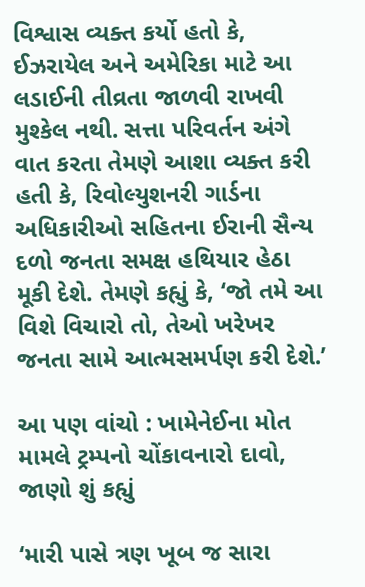વિશ્વાસ વ્યક્ત કર્યો હતો કે, ઈઝરાયેલ અને અમેરિકા માટે આ લડાઈની તીવ્રતા જાળવી રાખવી મુશ્કેલ નથી. સત્તા પરિવર્તન અંગે વાત કરતા તેમણે આશા વ્યક્ત કરી હતી કે, રિવોલ્યુશનરી ગાર્ડના અધિકારીઓ સહિતના ઈરાની સૈન્ય દળો જનતા સમક્ષ હથિયાર હેઠા મૂકી દેશે. તેમણે કહ્યું કે, ‘જો તમે આ વિશે વિચારો તો, તેઓ ખરેખર જનતા સામે આત્મસમર્પણ કરી દેશે.’

આ પણ વાંચો : ખામેનેઈના મોત મામલે ટ્રમ્પનો ચોંકાવનારો દાવો, જાણો શું કહ્યું

‘મારી પાસે ત્રણ ખૂબ જ સારા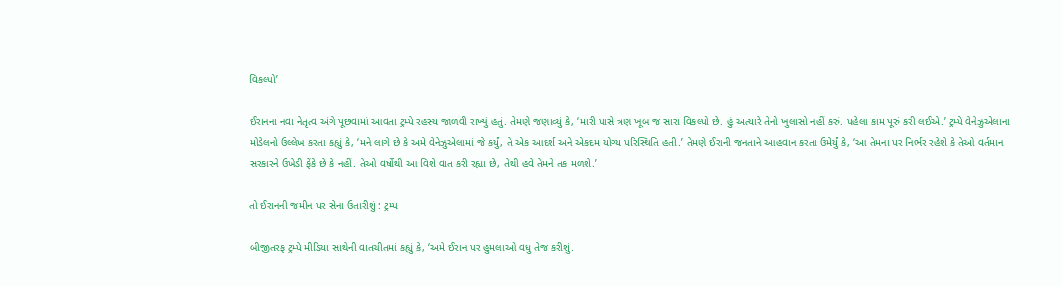વિકલ્પો’

ઈરાનના નવા નેતૃત્વ અંગે પૂછવામાં આવતા ટ્રમ્પે રહસ્ય જાળવી રાખ્યું હતું. તેમણે જણાવ્યું કે, ‘મારી પાસે ત્રણ ખૂબ જ સારા વિકલ્પો છે. હું અત્યારે તેનો ખુલાસો નહીં કરું. પહેલા કામ પૂરું કરી લઈએ.’ ટ્રમ્પે વેનેઝુએલાના મોડેલનો ઉલ્લેખ કરતા કહ્યું કે, ‘મને લાગે છે કે અમે વેનેઝુએલામાં જે કર્યું, તે એક આદર્શ અને એકદમ યોગ્ય પરિસ્થિતિ હતી.’ તેમણે ઈરાની જનતાને આહવાન કરતા ઉમેર્યું કે, ‘આ તેમના પર નિર્ભર રહેશે કે તેઓ વર્તમાન સરકારને ઉખેડી ફેંકે છે કે નહીં. તેઓ વર્ષોથી આ વિશે વાત કરી રહ્યા છે, તેથી હવે તેમને તક મળશે.’

તો ઈરાનની જમીન પર સેના ઉતારીશું : ટ્રમ્પ

બીજીતરફ ટ્રમ્પે મીડિયા સાથેની વાતચીતમાં કહ્યું કે, ‘અમે ઈરાન પર હુમલાઓ વધુ તેજ કરીશું.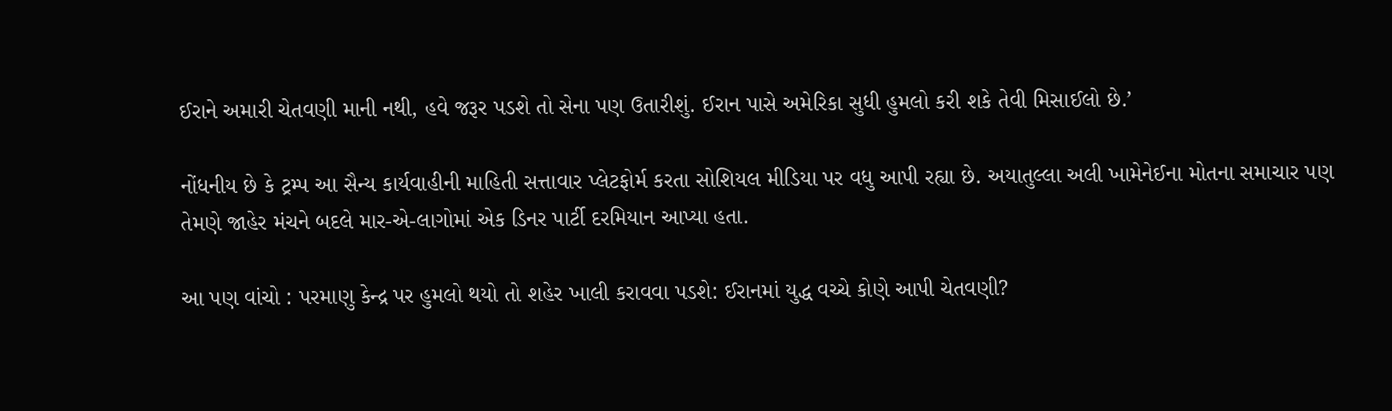ઈરાને અમારી ચેતવણી માની નથી, હવે જરૂર પડશે તો સેના પણ ઉતારીશું. ઈરાન પાસે અમેરિકા સુધી હુમલો કરી શકે તેવી મિસાઈલો છે.’

નોંધનીય છે કે ટ્રમ્પ આ સૈન્ય કાર્યવાહીની માહિતી સત્તાવાર પ્લેટફોર્મ કરતા સોશિયલ મીડિયા પર વધુ આપી રહ્યા છે. અયાતુલ્લા અલી ખામેનેઈના મોતના સમાચાર પણ તેમણે જાહેર મંચને બદલે માર-એ-લાગોમાં એક ડિનર પાર્ટી દરમિયાન આપ્યા હતા.

આ પણ વાંચો : પરમાણુ કેન્દ્ર પર હુમલો થયો તો શહેર ખાલી કરાવવા પડશે: ઈરાનમાં યુદ્ધ વચ્ચે કોણે આપી ચેતવણી?